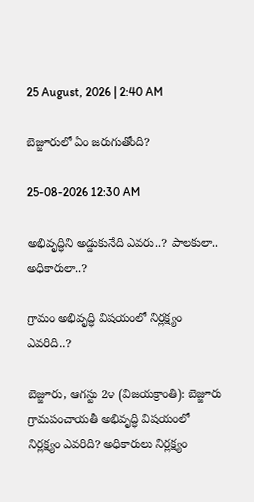25 August, 2026 | 2:40 AM

బెజ్జూరులో ఏం జరుగుతోంది?

25-08-2026 12:30 AM

అభివృద్ధిని అడ్డుకునేది ఎవరు..? పాలకులా.. అధికారులా..?

గ్రామం అభివృద్ధి విషయంలో నిర్లక్ష్యం ఎవరిది..?

బెజ్జూరు, ఆగస్టు 2౪ (విజయక్రాంతి): బెజ్జూరు గ్రామపంచాయతీ అభివృద్ధి విషయంలో నిర్లక్ష్యం ఎవరిది? అధికారులు నిర్లక్ష్యం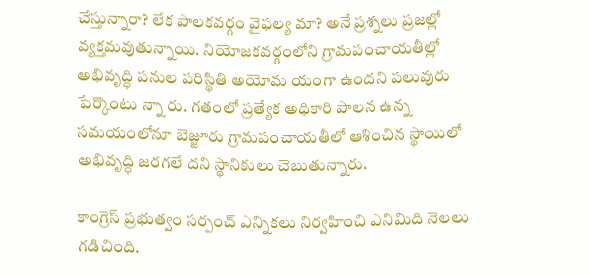చేస్తున్నారా? లేక పాలకవర్గం వైఫల్య మా? అనే ప్రశ్నలు ప్రజల్లో వ్యక్తమవుతున్నాయి. నియోజకవర్గంలోని గ్రామపంచాయతీల్లో అభివృద్ధి పనుల పరిస్థితి అయోమ యంగా ఉందని పలువురు పేర్కొంటు న్నా రు. గతంలో ప్రత్యేక అధికారి పాలన ఉన్న సమయంలోనూ బెజ్జూరు గ్రామపంచాయతీలో ఆశించిన స్థాయిలో అభివృద్ధి జరగలే దని స్థానికులు చెబుతున్నారు.

కాంగ్రెస్ ప్రభుత్వం సర్పంచ్ ఎన్నికలు నిర్వహించి ఎనిమిది నెలలు గడిచింది.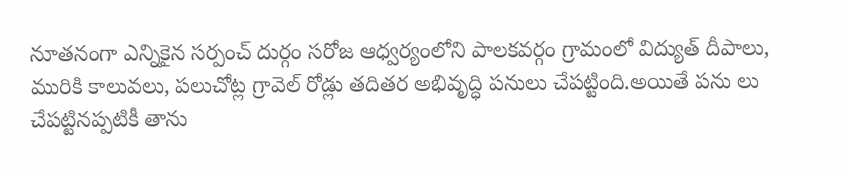నూతనంగా ఎన్నికైన సర్పంచ్ దుర్గం సరోజ ఆధ్వర్యంలోని పాలకవర్గం గ్రామంలో విద్యుత్ దీపాలు, మురికి కాలువలు, పలుచోట్ల గ్రావెల్ రోడ్లు తదితర అభివృద్ధి పనులు చేపట్టింది.అయితే పను లు చేపట్టినప్పటికీ తాను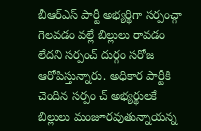బీఆర్‌ఎస్ పార్టీ అభ్యర్థిగా సర్పంచ్గా గెలవడం వల్లే బిల్లులు రావడం లేదని సర్పంచ్ దుర్గం సరోజ ఆరోపిస్తున్నారు. అధికార పార్టీకి చెందిన సర్పం చ్ అభ్యర్థులకే బిల్లులు మంజూరవుతున్నాయన్న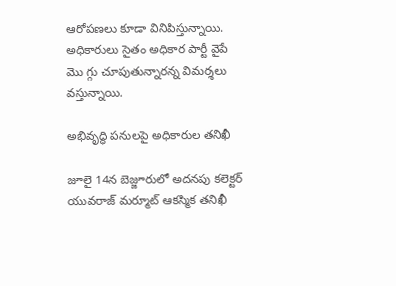ఆరోపణలు కూడా వినిపిస్తున్నాయి. అధికారులు సైతం అధికార పార్టీ వైపే మొ గ్గు చూపుతున్నారన్న విమర్శలు వస్తున్నాయి.

అభివృద్ధి పనులపై అధికారుల తనిఖీ

జూలై 14న బెజ్జూరులో అదనపు కలెక్టర్ యువరాజ్ మర్మూట్ ఆకస్మిక తనిఖీ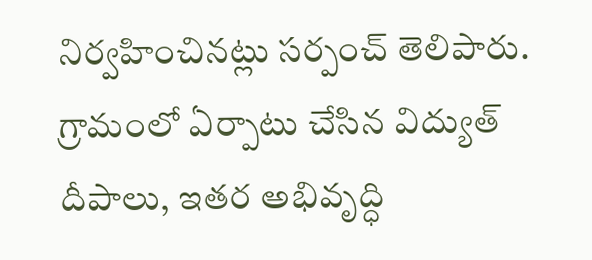నిర్వహించినట్లు సర్పంచ్ తెలిపారు. గ్రామంలో ఏర్పాటు చేసిన విద్యుత్ దీపాలు, ఇతర అభివృద్ధి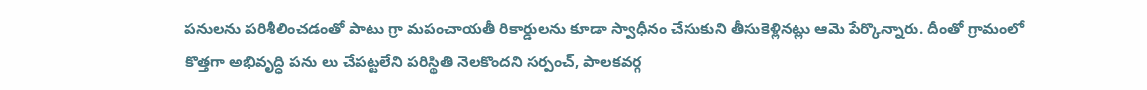పనులను పరిశీలించడంతో పాటు గ్రా మపంచాయతీ రికార్డులను కూడా స్వాధీనం చేసుకుని తీసుకెళ్లినట్లు ఆమె పేర్కొన్నారు. దీంతో గ్రామంలో కొత్తగా అభివృద్ధి పను లు చేపట్టలేని పరిస్థితి నెలకొందని సర్పంచ్, పాలకవర్గ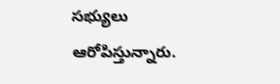సభ్యులు ఆరోపిస్తున్నారు.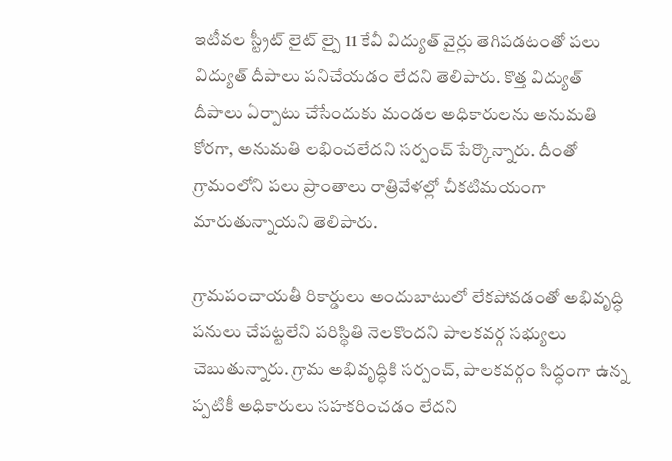ఇటీవల స్ట్రీట్ లైట్ ల్పై 11 కేవీ విద్యుత్ వైర్లు తెగిపడటంతో పలు విద్యుత్ దీపాలు పనిచేయడం లేదని తెలిపారు. కొత్త విద్యుత్ దీపాలు ఏర్పాటు చేసేందుకు మండల అధికారులను అనుమతి కోరగా, అనుమతి లభించలేదని సర్పంచ్ పేర్కొన్నారు. దీంతో గ్రామంలోని పలు ప్రాంతాలు రాత్రివేళల్లో చీకటిమయంగా మారుతున్నాయని తెలిపారు.

గ్రామపంచాయతీ రికార్డులు అందుబాటులో లేకపోవడంతో అభివృద్ధి పనులు చేపట్టలేని పరిస్థితి నెలకొందని పాలకవర్గ సభ్యులు చెబుతున్నారు. గ్రామ అభివృద్ధికి సర్పంచ్, పాలకవర్గం సిద్ధంగా ఉన్న ప్పటికీ అధికారులు సహకరించడం లేదని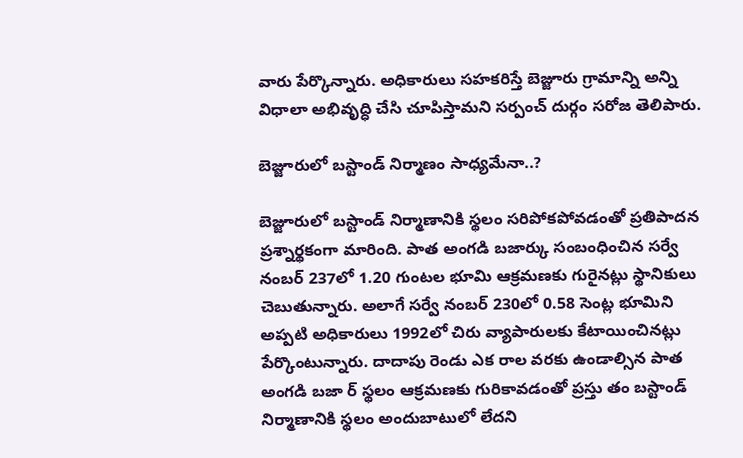వారు పేర్కొన్నారు. అధికారులు సహకరిస్తే బెజ్జూరు గ్రామాన్ని అన్ని విధాలా అభివృద్ధి చేసి చూపిస్తామని సర్పంచ్ దుర్గం సరోజ తెలిపారు.

బెజ్జూరులో బస్టాండ్ నిర్మాణం సాధ్యమేనా..?

బెజ్జూరులో బస్టాండ్ నిర్మాణానికి స్థలం సరిపోకపోవడంతో ప్రతిపాదన ప్రశ్నార్థకంగా మారింది. పాత అంగడి బజార్కు సంబంధించిన సర్వే నంబర్ 237లో 1.20 గుంటల భూమి ఆక్రమణకు గురైనట్లు స్థానికులు చెబుతున్నారు. అలాగే సర్వే నంబర్ 230లో 0.58 సెంట్ల భూమిని అప్పటి అధికారులు 1992లో చిరు వ్యాపారులకు కేటాయించినట్లు పేర్కొంటున్నారు. దాదాపు రెండు ఎక రాల వరకు ఉండాల్సిన పాత అంగడి బజా ర్ స్థలం ఆక్రమణకు గురికావడంతో ప్రస్తు తం బస్టాండ్ నిర్మాణానికి స్థలం అందుబాటులో లేదని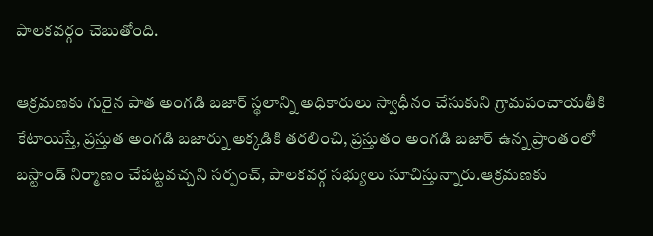పాలకవర్గం చెబుతోంది.

ఆక్రమణకు గురైన పాత అంగడి బజార్ స్థలాన్ని అధికారులు స్వాధీనం చేసుకుని గ్రామపంచాయతీకి కేటాయిస్తే, ప్రస్తుత అంగడి బజార్ను అక్కడికి తరలించి, ప్రస్తుతం అంగడి బజార్ ఉన్న ప్రాంతంలో బస్టాండ్ నిర్మాణం చేపట్టవచ్చని సర్పంచ్, పాలకవర్గ సభ్యులు సూచిస్తున్నారు.ఆక్రమణకు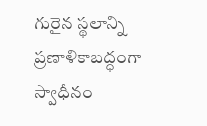గురైన స్థలాన్ని ప్రణాళికాబద్ధంగా స్వాధీనం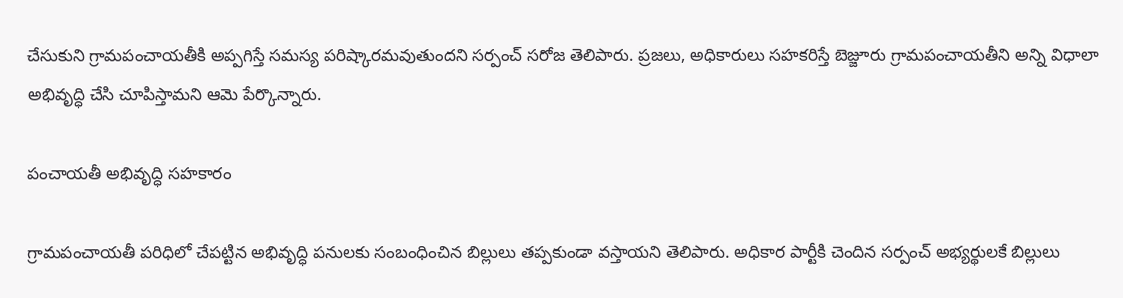చేసుకుని గ్రామపంచాయతీకి అప్పగిస్తే సమస్య పరిష్కారమవుతుందని సర్పంచ్ సరోజ తెలిపారు. ప్రజలు, అధికారులు సహకరిస్తే బెజ్జూరు గ్రామపంచాయతీని అన్ని విధాలా అభివృద్ధి చేసి చూపిస్తామని ఆమె పేర్కొన్నారు.

పంచాయతీ అభివృద్ధి సహకారం

గ్రామపంచాయతీ పరిధిలో చేపట్టిన అభివృద్ధి పనులకు సంబంధించిన బిల్లులు తప్పకుండా వస్తాయని తెలిపారు. అధికార పార్టీకి చెందిన సర్పంచ్ అభ్యర్థులకే బిల్లులు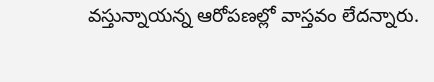వస్తున్నాయన్న ఆరోపణల్లో వాస్తవం లేదన్నారు.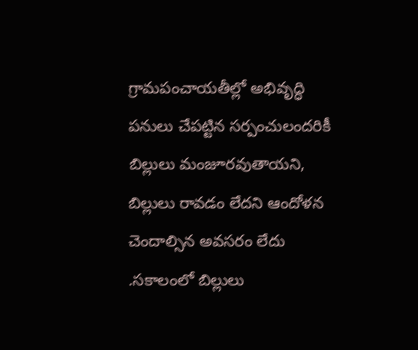గ్రామపంచాయతీల్లో అభివృద్ధి పనులు చేపట్టిన సర్పంచులందరికీ బిల్లులు మంజూరవుతాయని, బిల్లులు రావడం లేదని ఆందోళన చెందాల్సిన అవసరం లేదు .సకాలంలో బిల్లులు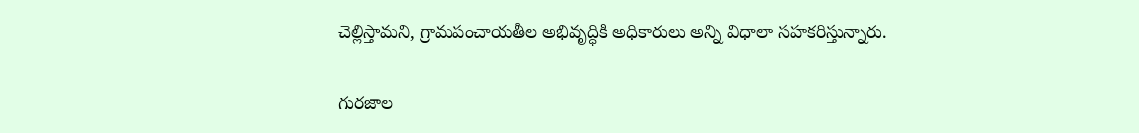చెల్లిస్తామని, గ్రామపంచాయతీల అభివృద్ధికి అధికారులు అన్ని విధాలా సహకరిస్తున్నారు.

గురజాల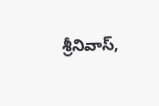శ్రీనివాస్,